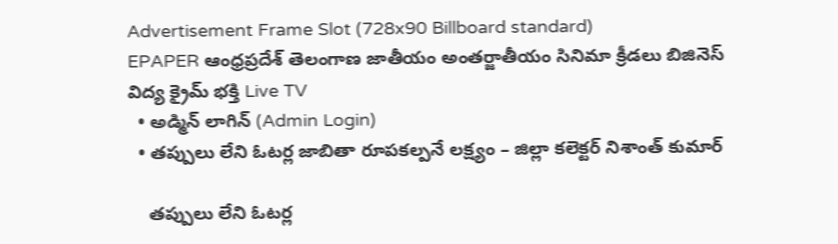Advertisement Frame Slot (728x90 Billboard standard)
EPAPER ఆంధ్రప్రదేశ్ తెలంగాణ జాతీయం అంతర్జాతీయం సినిమా క్రీడలు బిజినెస్ విద్య క్రైమ్ భక్తి Live TV
  • అడ్మిన్ లాగిన్ (Admin Login)
  • తప్పులు లేని ఓటర్ల జాబితా రూపకల్పనే లక్ష్యం – జిల్లా కలెక్టర్ నిశాంత్ కుమార్

    తప్పులు లేని ఓటర్ల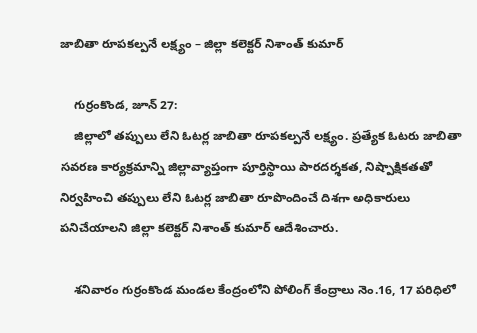జాబితా రూపకల్పనే లక్ష్యం – జిల్లా కలెక్టర్ నిశాంత్ కుమార్

    గుర్రంకొండ, జూన్ 27:
    జిల్లాలో తప్పులు లేని ఓటర్ల జాబితా రూపకల్పనే లక్ష్యం. ప్రత్యేక ఓటరు జాబితా సవరణ కార్యక్రమాన్ని జిల్లావ్యాప్తంగా పూర్తిస్థాయి పారదర్శకత, నిష్పాక్షికతతో నిర్వహించి తప్పులు లేని ఓటర్ల జాబితా రూపొందించే దిశగా అధికారులు పనిచేయాలని జిల్లా కలెక్టర్ నిశాంత్ కుమార్ ఆదేశించారు.

    శనివారం గుర్రంకొండ మండల కేంద్రంలోని పోలింగ్ కేంద్రాలు నెం.16, 17 పరిధిలో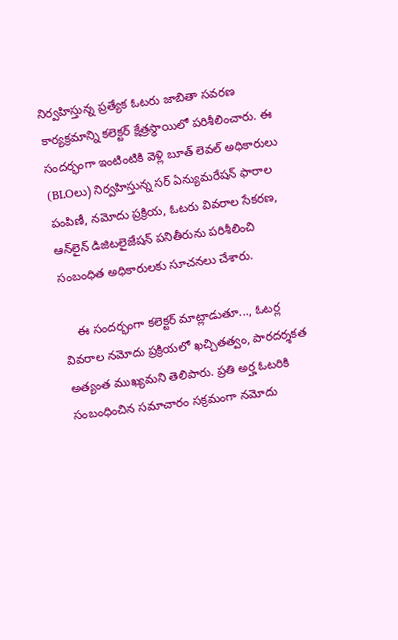నిర్వహిస్తున్న ప్రత్యేక ఓటరు జాబితా సవరణ కార్యక్రమాన్ని కలెక్టర్ క్షేత్రస్థాయిలో పరిశీలించారు. ఈ సందర్భంగా ఇంటింటికి వెళ్లి బూత్ లెవల్ అధికారులు (BLOలు) నిర్వహిస్తున్న సర్ ఏన్యుమరేషన్ ఫారాల పంపిణీ, నమోదు ప్రక్రియ, ఓటరు వివరాల సేకరణ, ఆన్‌లైన్ డిజిటలైజేషన్ పనితీరును పరిశీలించి సంబంధిత అధికారులకు సూచనలు చేశారు.

    ఈ సందర్భంగా కలెక్టర్ మాట్లాడుతూ..., ఓటర్ల వివరాల నమోదు ప్రక్రియలో ఖచ్చితత్వం, పారదర్శకత అత్యంత ముఖ్యమని తెలిపారు. ప్రతి అర్హ ఓటరికి సంబంధించిన సమాచారం సక్రమంగా నమోదు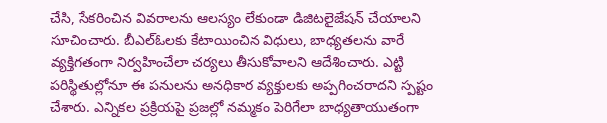చేసి, సేకరించిన వివరాలను ఆలస్యం లేకుండా డిజిటలైజేషన్ చేయాలని సూచించారు. బీఎల్ఓలకు కేటాయించిన విధులు, బాధ్యతలను వారే వ్యక్తిగతంగా నిర్వహించేలా చర్యలు తీసుకోవాలని ఆదేశించారు. ఎట్టి పరిస్థితుల్లోనూ ఈ పనులను అనధికార వ్యక్తులకు అప్పగించరాదని స్పష్టం చేశారు. ఎన్నికల ప్రక్రియపై ప్రజల్లో నమ్మకం పెరిగేలా బాధ్యతాయుతంగా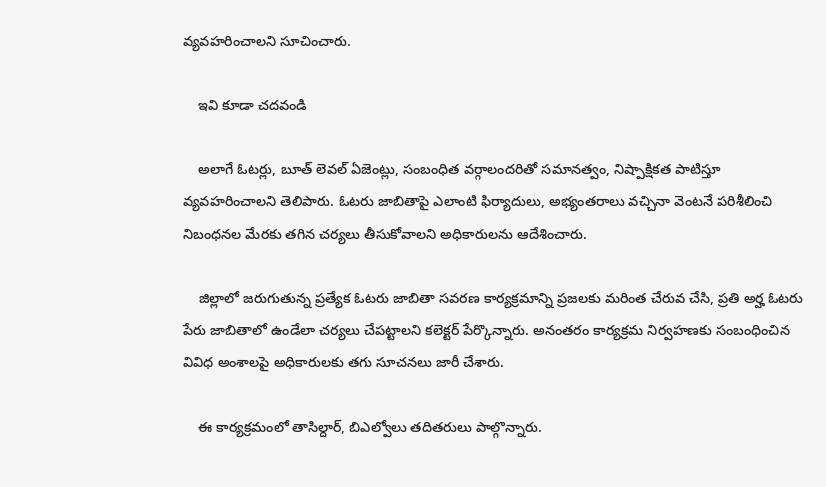వ్యవహరించాలని సూచించారు.

    ఇవి కూడా చదవండి

    అలాగే ఓటర్లు, బూత్ లెవల్ ఏజెంట్లు, సంబంధిత వర్గాలందరితో సమానత్వం, నిష్పాక్షికత పాటిస్తూ వ్యవహరించాలని తెలిపారు. ఓటరు జాబితాపై ఎలాంటి ఫిర్యాదులు, అభ్యంతరాలు వచ్చినా వెంటనే పరిశీలించి నిబంధనల మేరకు తగిన చర్యలు తీసుకోవాలని అధికారులను ఆదేశించారు.

    జిల్లాలో జరుగుతున్న ప్రత్యేక ఓటరు జాబితా సవరణ కార్యక్రమాన్ని ప్రజలకు మరింత చేరువ చేసి, ప్రతి అర్హ ఓటరు పేరు జాబితాలో ఉండేలా చర్యలు చేపట్టాలని కలెక్టర్ పేర్కొన్నారు. అనంతరం కార్యక్రమ నిర్వహణకు సంబంధించిన వివిధ అంశాలపై అధికారులకు తగు సూచనలు జారీ చేశారు.

    ఈ కార్యక్రమంలో తాసిల్దార్, బిఎల్వోలు తదితరులు పాల్గొన్నారు.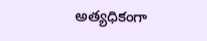అత్యధికంగా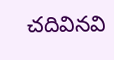చదివినవి